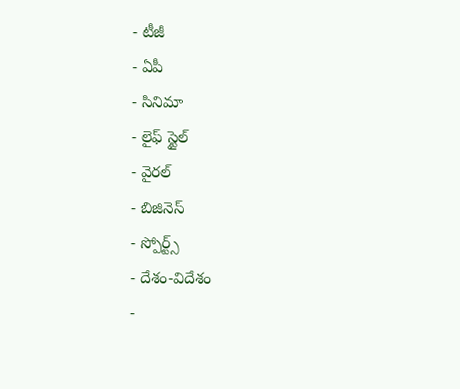- టీజీ
- ఏపీ
- సినిమా
- లైఫ్ స్టైల్
- వైరల్
- బిజినెస్
- స్పోర్ట్స్
- దేశం-విదేశం
-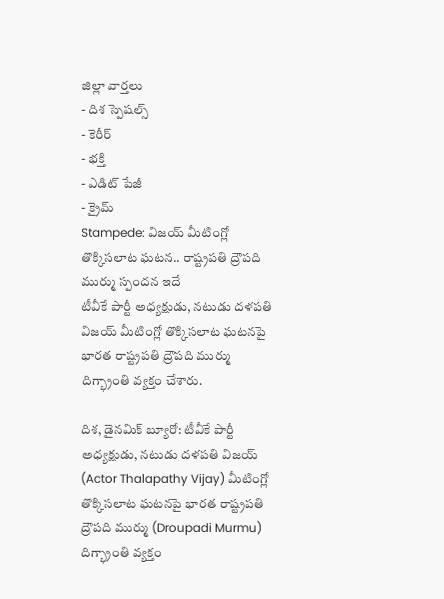జిల్లా వార్తలు
- దిశ స్పెషల్స్
- కెరీర్
- భక్తి
- ఎడిట్ పేజీ
- క్రైమ్
Stampede: విజయ్ మీటింగ్లో తొక్కిసలాట ఘటన.. రాష్ట్రపతి ద్రౌపది ముర్ము స్పందన ఇదే
టీవీకే పార్టీ అధ్యక్షుడు, నటుడు దళపతి విజయ్ మీటింగ్లో తొక్కిసలాట ఘటనపై భారత రాష్ట్రపతి ద్రౌపది ముర్ము దిగ్భ్రాంతి వ్యక్తం చేశారు.

దిశ, డైనమిక్ బ్యూరో: టీవీకే పార్టీ అధ్యక్షుడు, నటుడు దళపతి విజయ్ (Actor Thalapathy Vijay) మీటింగ్లో తొక్కిసలాట ఘటనపై భారత రాష్ట్రపతి ద్రౌపది ముర్ము (Droupadi Murmu) దిగ్భ్రాంతి వ్యక్తం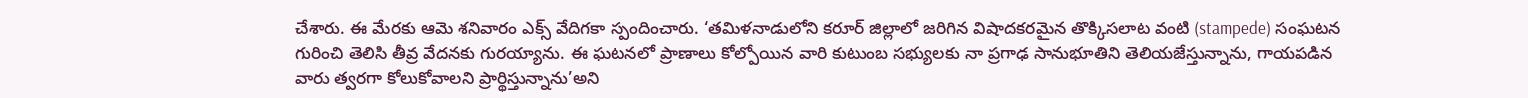చేశారు. ఈ మేరకు ఆమె శనివారం ఎక్స్ వేదిగకా స్పందించారు. ‘తమిళనాడులోని కరూర్ జిల్లాలో జరిగిన విషాదకరమైన తొక్కిసలాట వంటి (stampede) సంఘటన గురించి తెలిసి తీవ్ర వేదనకు గురయ్యాను. ఈ ఘటనలో ప్రాణాలు కోల్పోయిన వారి కుటుంబ సభ్యులకు నా ప్రగాఢ సానుభూతిని తెలియజేస్తున్నాను, గాయపడిన వారు త్వరగా కోలుకోవాలని ప్రార్థిస్తున్నాను’అని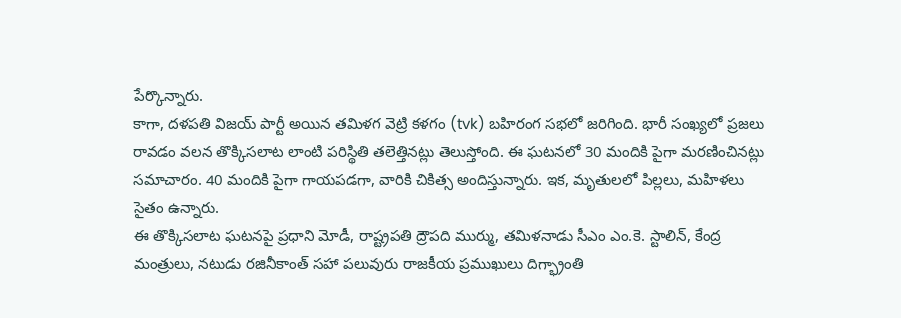పేర్కొన్నారు.
కాగా, దళపతి విజయ్ పార్టీ అయిన తమిళగ వెట్రి కళగం (tvk) బహిరంగ సభలో జరిగింది. భారీ సంఖ్యలో ప్రజలు రావడం వలన తొక్కిసలాట లాంటి పరిస్థితి తలెత్తినట్లు తెలుస్తోంది. ఈ ఘటనలో 30 మందికి పైగా మరణించినట్లు సమాచారం. 40 మందికి పైగా గాయపడగా, వారికి చికిత్స అందిస్తున్నారు. ఇక, మృతులలో పిల్లలు, మహిళలు సైతం ఉన్నారు.
ఈ తొక్కిసలాట ఘటనపై ప్రధాని మోడీ, రాష్ట్రపతి ద్రౌపది ముర్ము, తమిళనాడు సీఎం ఎం.కె. స్టాలిన్, కేంద్ర మంత్రులు, నటుడు రజినీకాంత్ సహా పలువురు రాజకీయ ప్రముఖులు దిగ్భ్రాంతి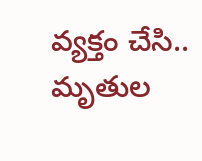వ్యక్తం చేసి.. మృతుల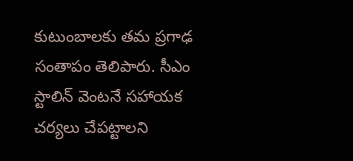కుటుంబాలకు తమ ప్రగాఢ సంతాపం తెలిపారు. సీఎం స్టాలిన్ వెంటనే సహాయక చర్యలు చేపట్టాలని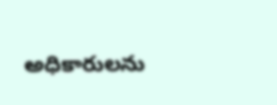అధికారులను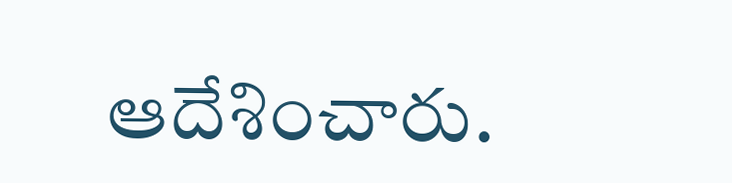ఆదేశించారు.